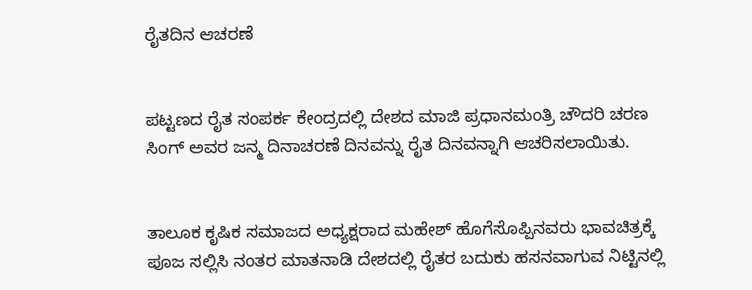ರೈತದಿನ ಆಚರಣೆ


ಪಟ್ಟಣದ ರೈತ ಸಂಪರ್ಕ ಕೇಂದ್ರದಲ್ಲಿ ದೇಶದ ಮಾಜಿ ಪ್ರಧಾನಮಂತ್ರಿ ಚೌದರಿ ಚರಣ ಸಿಂಗ್ ಅವರ ಜನ್ಮ ದಿನಾಚರಣೆ ದಿನವನ್ನು ರೈತ ದಿನವನ್ನಾಗಿ ಆಚರಿಸಲಾಯಿತು.


ತಾಲೂಕ ಕೃಷಿಕ ಸಮಾಜದ ಅಧ್ಯಕ್ಷರಾದ ಮಹೇಶ್ ಹೊಗೆಸೊಪ್ಪಿನವರು ಭಾವಚಿತ್ರಕ್ಕೆ ಪೂಜ ಸಲ್ಲಿಸಿ ನಂತರ ಮಾತನಾಡಿ ದೇಶದಲ್ಲಿ ರೈತರ ಬದುಕು ಹಸನವಾಗುವ ನಿಟ್ಟಿನಲ್ಲಿ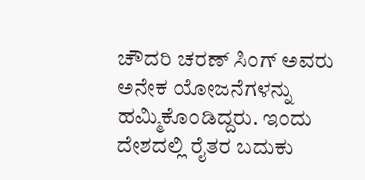ಚೌದರಿ ಚರಣ್ ಸಿಂಗ್ ಅವರು ಅನೇಕ ಯೋಜನೆಗಳನ್ನು ಹಮ್ಮಿಕೊಂಡಿದ್ದರು. ಇಂದು ದೇಶದಲ್ಲಿ ರೈತರ ಬದುಕು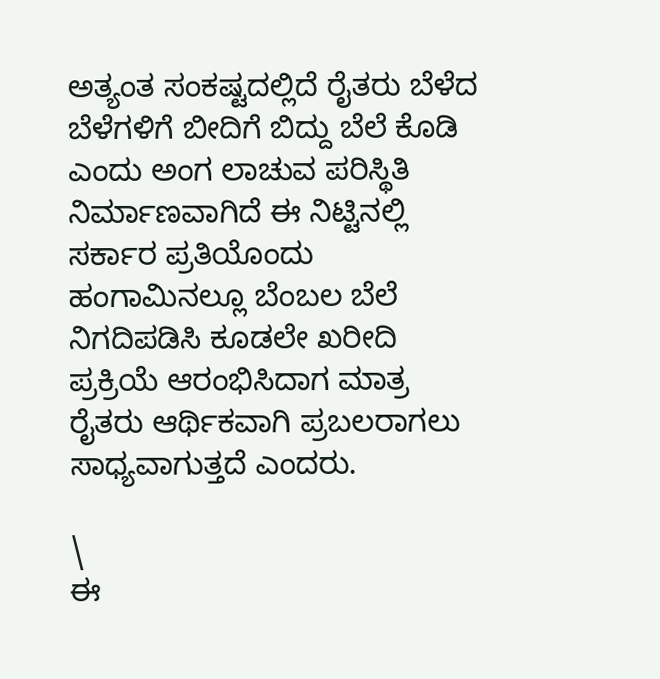ಅತ್ಯಂತ ಸಂಕಷ್ಟದಲ್ಲಿದೆ ರೈತರು ಬೆಳೆದ ಬೆಳೆಗಳಿಗೆ ಬೀದಿಗೆ ಬಿದ್ದು ಬೆಲೆ ಕೊಡಿ ಎಂದು ಅಂಗ ಲಾಚುವ ಪರಿಸ್ಥಿತಿ ನಿರ್ಮಾಣವಾಗಿದೆ ಈ ನಿಟ್ಟಿನಲ್ಲಿ ಸರ್ಕಾರ ಪ್ರತಿಯೊಂದು ಹಂಗಾಮಿನಲ್ಲೂ ಬೆಂಬಲ ಬೆಲೆ ನಿಗದಿಪಡಿಸಿ ಕೂಡಲೇ ಖರೀದಿ ಪ್ರಕ್ರಿಯೆ ಆರಂಭಿಸಿದಾಗ ಮಾತ್ರ ರೈತರು ಆರ್ಥಿಕವಾಗಿ ಪ್ರಬಲರಾಗಲು ಸಾಧ್ಯವಾಗುತ್ತದೆ ಎಂದರು.

\
ಈ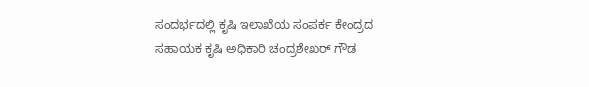ಸಂದರ್ಭದಲ್ಲಿ ಕೃಷಿ ಇಲಾಖೆಯ ಸಂಪರ್ಕ ಕೇಂದ್ರದ ಸಹಾಯಕ ಕೃಷಿ ಅಧಿಕಾರಿ ಚಂದ್ರಶೇಖರ್ ಗೌಡ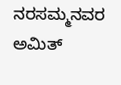ನರಸಮ್ಮನವರ ಅಮಿತ್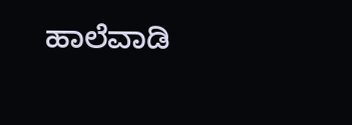ಹಾಲೆವಾಡಿ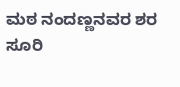ಮಠ ನಂದಣ್ಣನವರ ಶರ ಸೂರಿ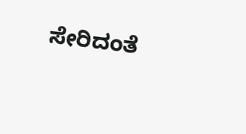ಸೇರಿದಂತೆ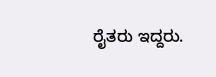ರೈತರು ಇದ್ದರು.